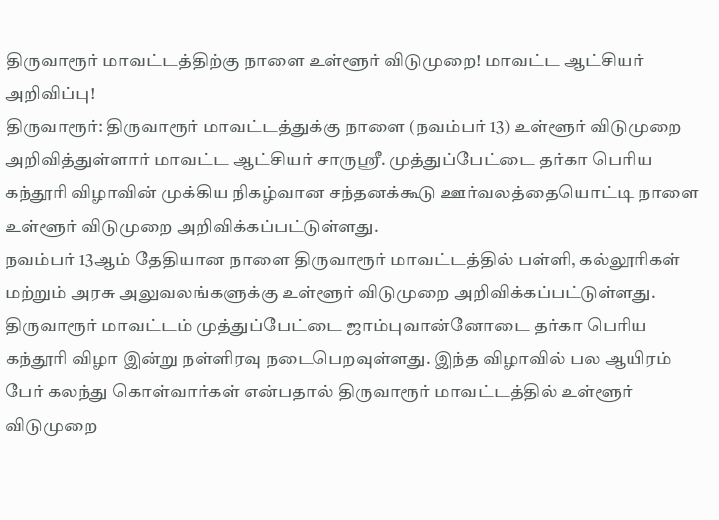திருவாரூர் மாவட்டத்திற்கு நாளை உள்ளூர் விடுமுறை! மாவட்ட ஆட்சியர் அறிவிப்பு!
திருவாரூர்: திருவாரூர் மாவட்டத்துக்கு நாளை (நவம்பர் 13) உள்ளூர் விடுமுறை அறிவித்துள்ளார் மாவட்ட ஆட்சியர் சாருஸ்ரீ. முத்துப்பேட்டை தர்கா பெரிய கந்தூரி விழாவின் முக்கிய நிகழ்வான சந்தனக்கூடு ஊர்வலத்தையொட்டி நாளை உள்ளூர் விடுமுறை அறிவிக்கப்பட்டுள்ளது.
நவம்பர் 13ஆம் தேதியான நாளை திருவாரூர் மாவட்டத்தில் பள்ளி, கல்லூரிகள் மற்றும் அரசு அலுவலங்களுக்கு உள்ளூர் விடுமுறை அறிவிக்கப்பட்டுள்ளது. திருவாரூர் மாவட்டம் முத்துப்பேட்டை ஜாம்புவான்னோடை தர்கா பெரிய கந்தூரி விழா இன்று நள்ளிரவு நடைபெறவுள்ளது. இந்த விழாவில் பல ஆயிரம் பேர் கலந்து கொள்வார்கள் என்பதால் திருவாரூர் மாவட்டத்தில் உள்ளூர் விடுமுறை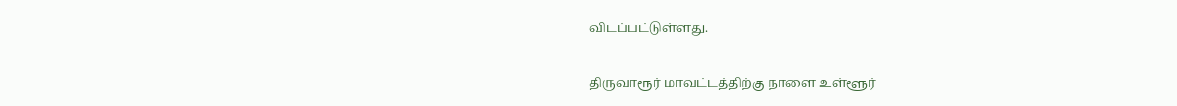விடப்பட்டுள்ளது.

திருவாரூர் மாவட்டத்திற்கு நாளை உள்ளூர்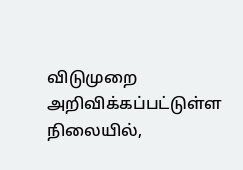விடுமுறை அறிவிக்கப்பட்டுள்ள நிலையில்,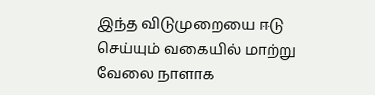இந்த விடுமுறையை ஈடு செய்யும் வகையில் மாற்று வேலை நாளாக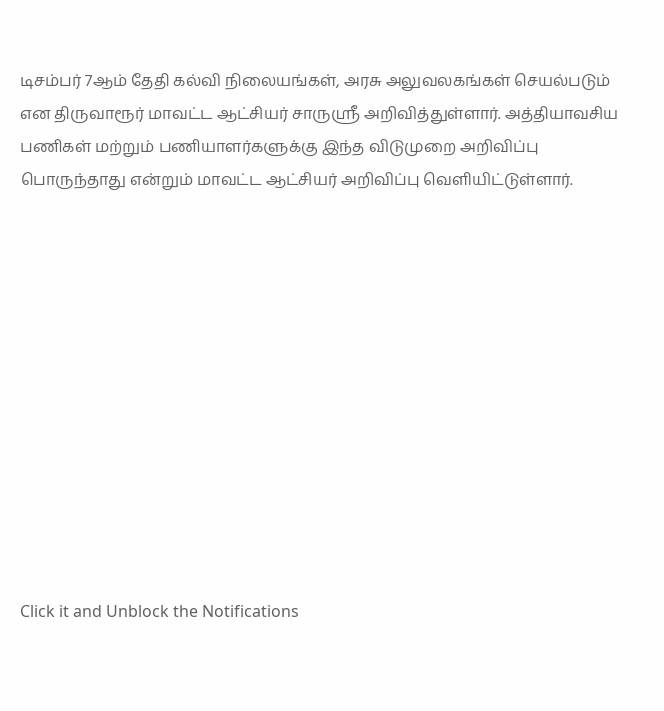டிசம்பர் 7ஆம் தேதி கல்வி நிலையங்கள், அரசு அலுவலகங்கள் செயல்படும் என திருவாரூர் மாவட்ட ஆட்சியர் சாருஸ்ரீ அறிவித்துள்ளார். அத்தியாவசிய பணிகள் மற்றும் பணியாளர்களுக்கு இந்த விடுமுறை அறிவிப்பு பொருந்தாது என்றும் மாவட்ட ஆட்சியர் அறிவிப்பு வெளியிட்டுள்ளார்.












Click it and Unblock the Notifications